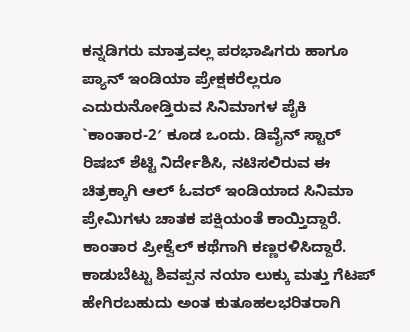ಕನ್ನಡಿಗರು ಮಾತ್ರವಲ್ಲ ಪರಭಾಷಿಗರು ಹಾಗೂ ಪ್ಯಾನ್ ಇಂಡಿಯಾ ಪ್ರೇಕ್ಷಕರೆಲ್ಲರೂ ಎದುರುನೋಡ್ತಿರುವ ಸಿನಿಮಾಗಳ ಪೈಕಿ `ಕಾಂತಾರ-2′ ಕೂಡ ಒಂದು. ಡಿವೈನ್ ಸ್ಟಾರ್ ರಿಷಬ್ ಶೆಟ್ಟಿ ನಿರ್ದೇಶಿಸಿ, ನಟಿಸಲಿರುವ ಈ ಚಿತ್ರಕ್ಕಾಗಿ ಆಲ್ ಓವರ್ ಇಂಡಿಯಾದ ಸಿನಿಮಾ ಪ್ರೇಮಿಗಳು ಚಾತಕ ಪಕ್ಷಿಯಂತೆ ಕಾಯ್ತಿದ್ದಾರೆ. ಕಾಂತಾರ ಪ್ರೀಕ್ವೆಲ್ ಕಥೆಗಾಗಿ ಕಣ್ಣರಳಿಸಿದ್ದಾರೆ. ಕಾಡುಬೆಟ್ಟು ಶಿವಪ್ಪನ ನಯಾ ಲುಕ್ಕು ಮತ್ತು ಗೆಟಪ್ ಹೇಗಿರಬಹುದು ಅಂತ ಕುತೂಹಲಭರಿತರಾಗಿ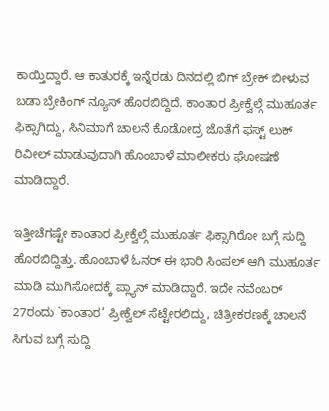ಕಾಯ್ತಿದ್ದಾರೆ. ಆ ಕಾತುರಕ್ಕೆ ಇನ್ನೆರಡು ದಿನದಲ್ಲಿ ಬಿಗ್ ಬ್ರೇಕ್ ಬೀಳುವ ಬಡಾ ಬ್ರೇಕಿಂಗ್ ನ್ಯೂಸ್ ಹೊರಬಿದ್ದಿದೆ. ಕಾಂತಾರ ಪ್ರೀಕ್ವೆಲ್ಗೆ ಮುಹೂರ್ತ ಫಿಕ್ಸಾಗಿದ್ದು, ಸಿನಿಮಾಗೆ ಚಾಲನೆ ಕೊಡೋದ್ರ ಜೊತೆಗೆ ಫಸ್ಟ್ ಲುಕ್ ರಿವೀಲ್ ಮಾಡುವುದಾಗಿ ಹೊಂಬಾಳೆ ಮಾಲೀಕರು ಘೋಷಣೆ ಮಾಡಿದ್ದಾರೆ.

ಇತ್ತೀಚೆಗಷ್ಟೇ ಕಾಂತಾರ ಪ್ರೀಕ್ವೆಲ್ಗೆ ಮುಹೂರ್ತ ಫಿಕ್ಸಾಗಿರೋ ಬಗ್ಗೆ ಸುದ್ದಿ ಹೊರಬಿದ್ದಿತ್ತು. ಹೊಂಬಾಳೆ ಓನರ್ ಈ ಭಾರಿ ಸಿಂಪಲ್ ಆಗಿ ಮುಹೂರ್ತ ಮಾಡಿ ಮುಗಿಸೋದಕ್ಕೆ ಪ್ಲ್ಯಾನ್ ಮಾಡಿದ್ದಾರೆ. ಇದೇ ನವೆಂಬರ್ 27ರಂದು `ಕಾಂತಾರ’ ಪ್ರೀಕ್ವೆಲ್ ಸೆಟ್ಟೇರಲಿದ್ದು, ಚಿತ್ರೀಕರಣಕ್ಕೆ ಚಾಲನೆ ಸಿಗುವ ಬಗ್ಗೆ ಸುದ್ದಿ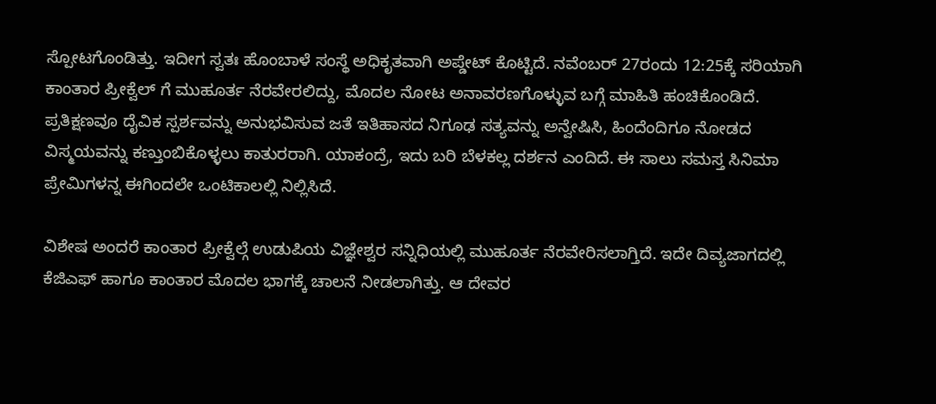ಸ್ಪೋಟಗೊಂಡಿತ್ತು. ಇದೀಗ ಸ್ವತಃ ಹೊಂಬಾಳೆ ಸಂಸ್ಥೆ ಅಧಿಕೃತವಾಗಿ ಅಪ್ಡೇಟ್ ಕೊಟ್ಟಿದೆ. ನವೆಂಬರ್ 27ರಂದು 12:25ಕ್ಕೆ ಸರಿಯಾಗಿ ಕಾಂತಾರ ಪ್ರೀಕ್ವೆಲ್ ಗೆ ಮುಹೂರ್ತ ನೆರವೇರಲಿದ್ದು, ಮೊದಲ ನೋಟ ಅನಾವರಣಗೊಳ್ಳುವ ಬಗ್ಗೆ ಮಾಹಿತಿ ಹಂಚಿಕೊಂಡಿದೆ. ಪ್ರತಿಕ್ಷಣವೂ ದೈವಿಕ ಸ್ಪರ್ಶವನ್ನು ಅನುಭವಿಸುವ ಜತೆ ಇತಿಹಾಸದ ನಿಗೂಢ ಸತ್ಯವನ್ನು ಅನ್ವೇಷಿಸಿ, ಹಿಂದೆಂದಿಗೂ ನೋಡದ ವಿಸ್ಮಯವನ್ನು ಕಣ್ತುಂಬಿಕೊಳ್ಳಲು ಕಾತುರರಾಗಿ. ಯಾಕಂದ್ರೆ, ಇದು ಬರಿ ಬೆಳಕಲ್ಲ ದರ್ಶನ ಎಂದಿದೆ. ಈ ಸಾಲು ಸಮಸ್ತ ಸಿನಿಮಾ ಪ್ರೇಮಿಗಳನ್ನ ಈಗಿಂದಲೇ ಒಂಟಿಕಾಲಲ್ಲಿ ನಿಲ್ಲಿಸಿದೆ.

ವಿಶೇಷ ಅಂದರೆ ಕಾಂತಾರ ಪ್ರೀಕ್ವೆಲ್ಗೆ ಉಡುಪಿಯ ವಿಜ್ಞೇಶ್ವರ ಸನ್ನಿಧಿಯಲ್ಲಿ ಮುಹೂರ್ತ ನೆರವೇರಿಸಲಾಗ್ತಿದೆ. ಇದೇ ದಿವ್ಯಜಾಗದಲ್ಲಿ ಕೆಜಿಎಫ್ ಹಾಗೂ ಕಾಂತಾರ ಮೊದಲ ಭಾಗಕ್ಕೆ ಚಾಲನೆ ನೀಡಲಾಗಿತ್ತು. ಆ ದೇವರ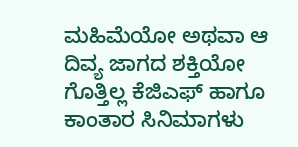ಮಹಿಮೆಯೋ ಅಥವಾ ಆ ದಿವ್ಯ ಜಾಗದ ಶಕ್ತಿಯೋ ಗೊತ್ತಿಲ್ಲ ಕೆಜಿಎಫ್ ಹಾಗೂ ಕಾಂತಾರ ಸಿನಿಮಾಗಳು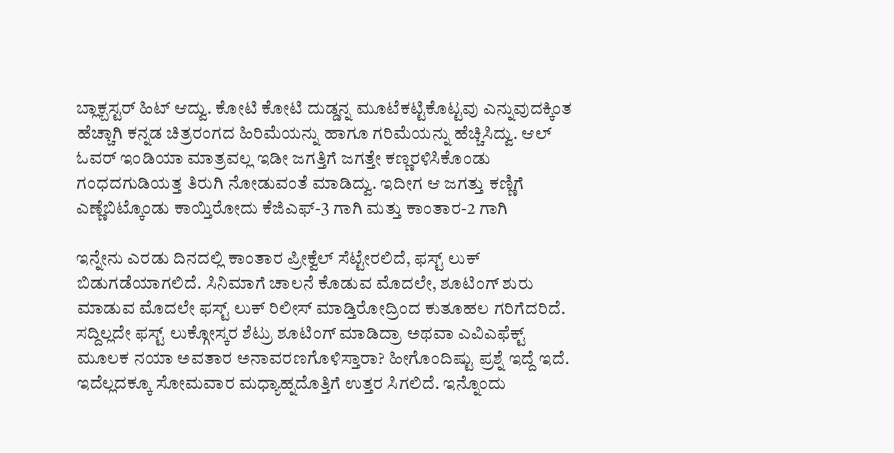ಬ್ಲಾಕ್ಬಸ್ಟರ್ ಹಿಟ್ ಆದ್ವು. ಕೋಟಿ ಕೋಟಿ ದುಡ್ಡನ್ನ ಮೂಟೆಕಟ್ಟಿಕೊಟ್ಟವು ಎನ್ನುವುದಕ್ಕಿಂತ ಹೆಚ್ಚಾಗಿ ಕನ್ನಡ ಚಿತ್ರರಂಗದ ಹಿರಿಮೆಯನ್ನು ಹಾಗೂ ಗರಿಮೆಯನ್ನು ಹೆಚ್ಚಿಸಿದ್ವು. ಆಲ್ ಓವರ್ ಇಂಡಿಯಾ ಮಾತ್ರವಲ್ಲ ಇಡೀ ಜಗತ್ತಿಗೆ ಜಗತ್ತೇ ಕಣ್ಣರಳಿಸಿಕೊಂಡು ಗಂಧದಗುಡಿಯತ್ತ ತಿರುಗಿ ನೋಡುವಂತೆ ಮಾಡಿದ್ವು. ಇದೀಗ ಆ ಜಗತ್ತು ಕಣ್ಣಿಗೆ ಎಣ್ಣೆಬಿಟ್ಕೊಂಡು ಕಾಯ್ತಿರೋದು ಕೆಜಿಎಫ್-3 ಗಾಗಿ ಮತ್ತು ಕಾಂತಾರ-2 ಗಾಗಿ

ಇನ್ನೇನು ಎರಡು ದಿನದಲ್ಲಿ ಕಾಂತಾರ ಪ್ರೀಕ್ವೆಲ್ ಸೆಟ್ಟೇರಲಿದೆ, ಫಸ್ಟ್ ಲುಕ್ ಬಿಡುಗಡೆಯಾಗಲಿದೆ. ಸಿನಿಮಾಗೆ ಚಾಲನೆ ಕೊಡುವ ಮೊದಲೇ, ಶೂಟಿಂಗ್ ಶುರು ಮಾಡುವ ಮೊದಲೇ ಫಸ್ಟ್ ಲುಕ್ ರಿಲೀಸ್ ಮಾಡ್ತಿರೋದ್ರಿಂದ ಕುತೂಹಲ ಗರಿಗೆದರಿದೆ. ಸದ್ದಿಲ್ಲದೇ ಫಸ್ಟ್ ಲುಕ್ಗೋಸ್ಕರ ಶೆಟ್ರು ಶೂಟಿಂಗ್ ಮಾಡಿದ್ರಾ ಅಥವಾ ಎವಿಎಫೆಕ್ಟ್ ಮೂಲಕ ನಯಾ ಅವತಾರ ಅನಾವರಣಗೊಳಿಸ್ತಾರಾ? ಹೀಗೊಂದಿಷ್ಟು ಪ್ರಶ್ನೆ ಇದ್ದೆ ಇದೆ. ಇದೆಲ್ಲದಕ್ಕೂ ಸೋಮವಾರ ಮಧ್ಯಾಹ್ನದೊತ್ತಿಗೆ ಉತ್ತರ ಸಿಗಲಿದೆ. ಇನ್ನೊಂದು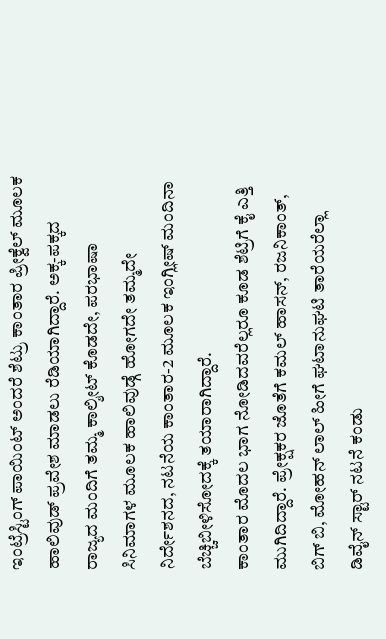ಇಂಟ್ರೆಸ್ಟಿಂಗ್ ಪಾಯಿಂಟ್ ಅಂದರೆ ಶೆಟ್ರು ಕಾಂತಾರ ಪ್ರೀಕ್ವೆಲ್ ಮೂಲಕ ಹಾಲಿವುಡ್ ಪ್ರವೇಶ ಮಾಡಲು ರೆಡಿಯಾಗಿದ್ದಾರೆ. ಅಕ್ಕ-ಪಕ್ಕದ ರಾಜ್ಯದ ಮಂದಿಗೆ ತಮ್ಮ ಕಾಲ್ಶೀಟ್ ಕೊಡದೇ, ಪರಭಾಷಾ ಸಿನಿಮಾಗಳ ಮೂಲಕ ಹಾಲಿವುಡ್ಗೆ ಹೋಗದೇ ತಮ್ಮದೇ ನಿರ್ದೇಶನದ, ನಟನೆಯ ಕಾಂತಾರ-2 ಮೂಲಕ ಇಂಗ್ಲೀಷ್ ಮಂದಿನಾ ಬೆಚ್ಚಿಬೀಳಿಸೋದಕ್ಕೆ ತಯಾರಾಗಿದ್ದಾರೆ.
ಕಾಂತಾರ ಮೊದಲ ಭಾಗ ನೋಡಿದವರೆಲ್ಲರೂ ಕೂಡ ಶೆಟ್ರಿಗೆ ಕೈ ಎತ್ತಿ ಮುಗಿದಿದ್ದಾರೆ. ಪ್ರೇಕ್ಷಕರ ಜೊತೆಗೆ ಕಮಲ್ ಹಾಸನ್, ರಜನಿಕಾಂತ್, ಬಿಗ್ ಬಿ, ಮೋಹನ್ ಲಾಲ್ ಹೀಗೆ ಘಟಾನುಘಟಿ ತಾರೆಯರೆಲ್ಲಾ ಡಿವೈನ್ ಸ್ಟಾರ್ ನಟನೆ ಕಂಡು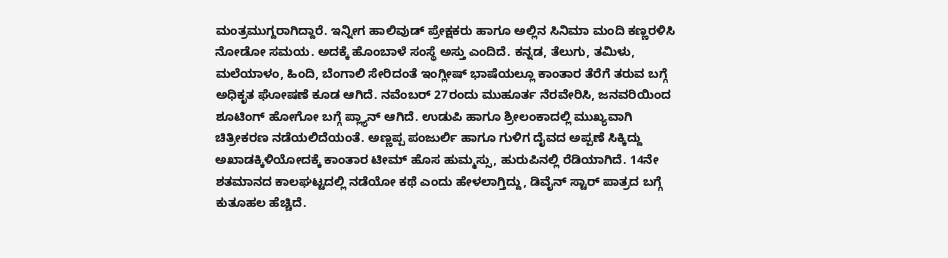ಮಂತ್ರಮುಗ್ದರಾಗಿದ್ದಾರೆ. ಇನ್ನೀಗ ಹಾಲಿವುಡ್ ಪ್ರೇಕ್ಷಕರು ಹಾಗೂ ಅಲ್ಲಿನ ಸಿನಿಮಾ ಮಂದಿ ಕಣ್ಣರಳಿಸಿ ನೋಡೋ ಸಮಯ. ಅದಕ್ಕೆ ಹೊಂಬಾಳೆ ಸಂಸ್ಥೆ ಅಸ್ತು ಎಂದಿದೆ. ಕನ್ನಡ, ತೆಲುಗು, ತಮಿಳು, ಮಲೆಯಾಳಂ, ಹಿಂದಿ, ಬೆಂಗಾಲಿ ಸೇರಿದಂತೆ ಇಂಗ್ಲೀಷ್ ಭಾಷೆಯಲ್ಲೂ ಕಾಂತಾರ ತೆರೆಗೆ ತರುವ ಬಗ್ಗೆ ಅಧಿಕೃತ ಘೋಷಣೆ ಕೂಡ ಆಗಿದೆ. ನವೆಂಬರ್ 27ರಂದು ಮುಹೂರ್ತ ನೆರವೇರಿಸಿ, ಜನವರಿಯಿಂದ ಶೂಟಿಂಗ್ ಹೋಗೋ ಬಗ್ಗೆ ಪ್ಲ್ಯಾನ್ ಆಗಿದೆ. ಉಡುಪಿ ಹಾಗೂ ಶ್ರೀಲಂಕಾದಲ್ಲಿ ಮುಖ್ಯವಾಗಿ ಚಿತ್ರೀಕರಣ ನಡೆಯಲಿದೆಯಂತೆ. ಅಣ್ಣಪ್ಪ ಪಂಜುರ್ಲಿ ಹಾಗೂ ಗುಳಿಗ ದೈವದ ಅಪ್ಪಣೆ ಸಿಕ್ಕಿದ್ದು ಅಖಾಡಕ್ಕಿಳಿಯೋದಕ್ಕೆ ಕಾಂತಾರ ಟೀಮ್ ಹೊಸ ಹುಮ್ಮಸ್ಸು, ಹುರುಪಿನಲ್ಲಿ ರೆಡಿಯಾಗಿದೆ. 14ನೇ ಶತಮಾನದ ಕಾಲಘಟ್ಟದಲ್ಲಿ ನಡೆಯೋ ಕಥೆ ಎಂದು ಹೇಳಲಾಗ್ತಿದ್ದು, ಡಿವೈನ್ ಸ್ಟಾರ್ ಪಾತ್ರದ ಬಗ್ಗೆ ಕುತೂಹಲ ಹೆಚ್ಚಿದೆ.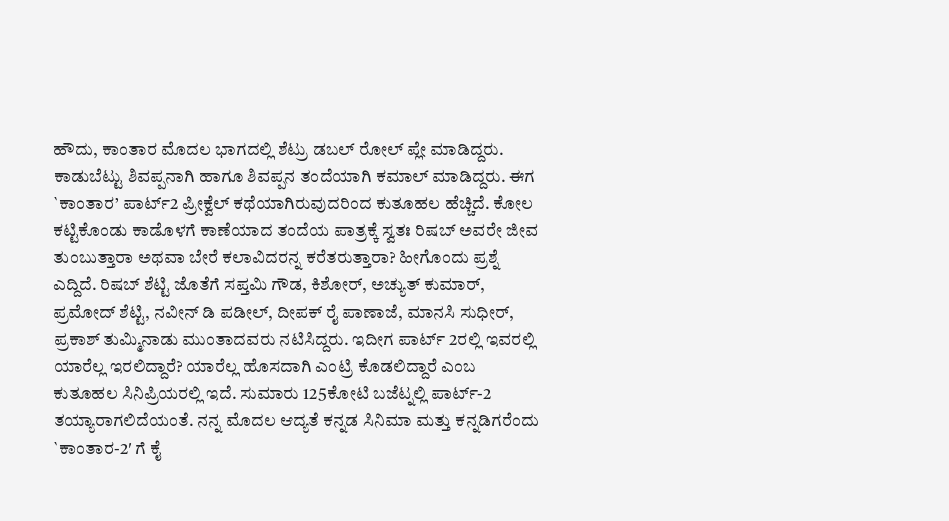ಹೌದು, ಕಾಂತಾರ ಮೊದಲ ಭಾಗದಲ್ಲಿ ಶೆಟ್ರು ಡಬಲ್ ರೋಲ್ ಪ್ಲೇ ಮಾಡಿದ್ದರು. ಕಾಡುಬೆಟ್ಟು ಶಿವಪ್ಪನಾಗಿ ಹಾಗೂ ಶಿವಪ್ಪನ ತಂದೆಯಾಗಿ ಕಮಾಲ್ ಮಾಡಿದ್ದರು. ಈಗ `ಕಾಂತಾರ’ ಪಾರ್ಟ್2 ಪ್ರೀಕ್ವೆಲ್ ಕಥೆಯಾಗಿರುವುದರಿಂದ ಕುತೂಹಲ ಹೆಚ್ಚಿದೆ. ಕೋಲ ಕಟ್ಟಿಕೊಂಡು ಕಾಡೊಳಗೆ ಕಾಣೆಯಾದ ತಂದೆಯ ಪಾತ್ರಕ್ಕೆ ಸ್ವತಃ ರಿಷಬ್ ಅವರೇ ಜೀವ ತುಂಬುತ್ತಾರಾ ಅಥವಾ ಬೇರೆ ಕಲಾವಿದರನ್ನ ಕರೆತರುತ್ತಾರಾ? ಹೀಗೊಂದು ಪ್ರಶ್ನೆ ಎದ್ದಿದೆ. ರಿಷಬ್ ಶೆಟ್ಟಿ ಜೊತೆಗೆ ಸಪ್ತಮಿ ಗೌಡ, ಕಿಶೋರ್, ಅಚ್ಯುತ್ ಕುಮಾರ್, ಪ್ರಮೋದ್ ಶೆಟ್ಟಿ, ನವೀನ್ ಡಿ ಪಡೀಲ್, ದೀಪಕ್ ರೈ ಪಾಣಾಜೆ, ಮಾನಸಿ ಸುಧೀರ್, ಪ್ರಕಾಶ್ ತುಮ್ಮಿನಾಡು ಮುಂತಾದವರು ನಟಿಸಿದ್ದರು. ಇದೀಗ ಪಾರ್ಟ್ 2ರಲ್ಲಿ ಇವರಲ್ಲಿ ಯಾರೆಲ್ಲ ಇರಲಿದ್ದಾರೆ? ಯಾರೆಲ್ಲ ಹೊಸದಾಗಿ ಎಂಟ್ರಿ ಕೊಡಲಿದ್ದಾರೆ ಎಂಬ ಕುತೂಹಲ ಸಿನಿಪ್ರಿಯರಲ್ಲಿ ಇದೆ. ಸುಮಾರು 125ಕೋಟಿ ಬಜೆಟ್ನಲ್ಲಿ ಪಾರ್ಟ್-2 ತಯ್ಯಾರಾಗಲಿದೆಯಂತೆ. ನನ್ನ ಮೊದಲ ಆದ್ಯತೆ ಕನ್ನಡ ಸಿನಿಮಾ ಮತ್ತು ಕನ್ನಡಿಗರೆಂದು `ಕಾಂತಾರ-2′ ಗೆ ಕೈ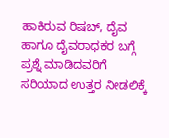ಹಾಕಿರುವ ರಿಷಬ್, ದೈವ ಹಾಗೂ ದೈವರಾಧಕರ ಬಗ್ಗೆ ಪ್ರಶ್ನೆ ಮಾಡಿದವರಿಗೆ ಸರಿಯಾದ ಉತ್ತರ ನೀಡಲಿಕ್ಕೆ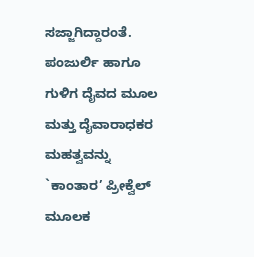ಸಜ್ಜಾಗಿದ್ದಾರಂತೆ. ಪಂಜುರ್ಲಿ ಹಾಗೂ ಗುಳಿಗ ದೈವದ ಮೂಲ ಮತ್ತು ದೈವಾರಾಧಕರ ಮಹತ್ವವನ್ನು `ಕಾಂತಾರ’ ಪ್ರೀಕ್ವೆಲ್ ಮೂಲಕ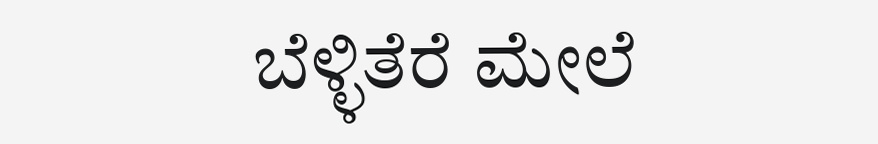ಬೆಳ್ಳಿತೆರೆ ಮೇಲೆ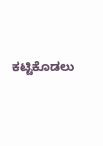ಕಟ್ಟಿಕೊಡಲು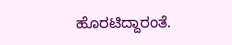ಹೊರಟಿದ್ದಾರಂತೆ.